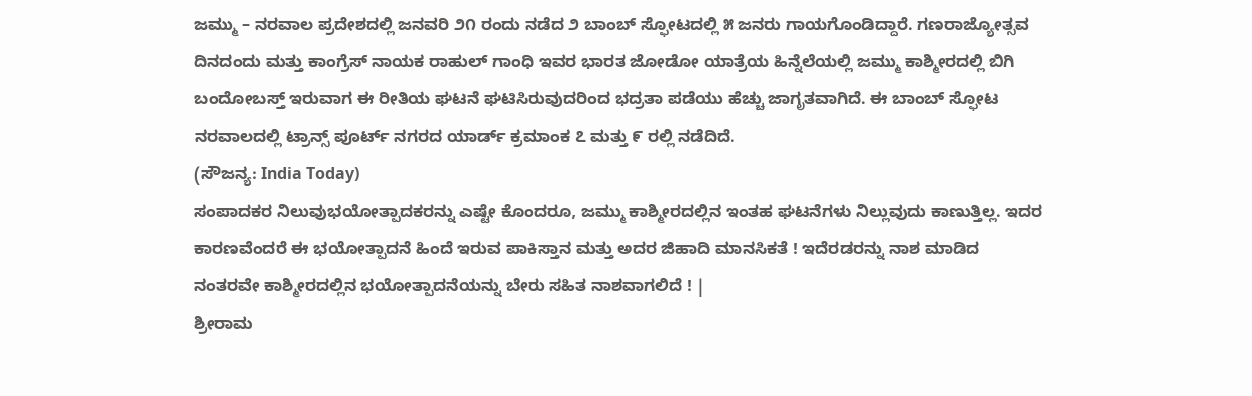ಜಮ್ಮು – ನರವಾಲ ಪ್ರದೇಶದಲ್ಲಿ ಜನವರಿ ೨೧ ರಂದು ನಡೆದ ೨ ಬಾಂಬ್ ಸ್ಫೋಟದಲ್ಲಿ ೫ ಜನರು ಗಾಯಗೊಂಡಿದ್ದಾರೆ. ಗಣರಾಜ್ಯೋತ್ಸವ ದಿನದಂದು ಮತ್ತು ಕಾಂಗ್ರೆಸ್ ನಾಯಕ ರಾಹುಲ್ ಗಾಂಧಿ ಇವರ ಭಾರತ ಜೋಡೋ ಯಾತ್ರೆಯ ಹಿನ್ನೆಲೆಯಲ್ಲಿ ಜಮ್ಮು ಕಾಶ್ಮೀರದಲ್ಲಿ ಬಿಗಿ ಬಂದೋಬಸ್ತ್ ಇರುವಾಗ ಈ ರೀತಿಯ ಘಟನೆ ಘಟಿಸಿರುವುದರಿಂದ ಭದ್ರತಾ ಪಡೆಯು ಹೆಚ್ಚು ಜಾಗೃತವಾಗಿದೆ. ಈ ಬಾಂಬ್ ಸ್ಫೋಟ ನರವಾಲದಲ್ಲಿ ಟ್ರಾನ್ಸ್ ಪೂರ್ಟ್ ನಗರದ ಯಾರ್ಡ್ ಕ್ರಮಾಂಕ ೭ ಮತ್ತು ೯ ರಲ್ಲಿ ನಡೆದಿದೆ.
(ಸೌಜನ್ಯ: India Today)
ಸಂಪಾದಕರ ನಿಲುವುಭಯೋತ್ಪಾದಕರನ್ನು ಎಷ್ಟೇ ಕೊಂದರೂ, ಜಮ್ಮು ಕಾಶ್ಮೀರದಲ್ಲಿನ ಇಂತಹ ಘಟನೆಗಳು ನಿಲ್ಲುವುದು ಕಾಣುತ್ತಿಲ್ಲ. ಇದರ ಕಾರಣವೆಂದರೆ ಈ ಭಯೋತ್ಪಾದನೆ ಹಿಂದೆ ಇರುವ ಪಾಕಿಸ್ತಾನ ಮತ್ತು ಅದರ ಜಿಹಾದಿ ಮಾನಸಿಕತೆ ! ಇದೆರಡರನ್ನು ನಾಶ ಮಾಡಿದ ನಂತರವೇ ಕಾಶ್ಮೀರದಲ್ಲಿನ ಭಯೋತ್ಪಾದನೆಯನ್ನು ಬೇರು ಸಹಿತ ನಾಶವಾಗಲಿದೆ ! |
ಶ್ರೀರಾಮ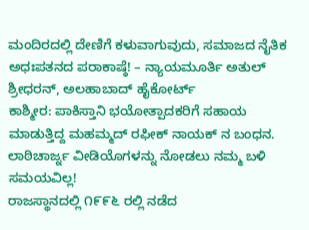ಮಂದಿರದಲ್ಲಿ ದೇಣಿಗೆ ಕಳುವಾಗುವುದು, ಸಮಾಜದ ನೈತಿಕ ಅಧಃಪತನದ ಪರಾಕಾಷ್ಠೆ! – ನ್ಯಾಯಮೂರ್ತಿ ಅತುಲ್ ಶ್ರೀಧರನ್, ಅಲಹಾಬಾದ್ ಹೈಕೋರ್ಟ್
ಕಾಶ್ಮೀರ: ಪಾಕಿಸ್ತಾನಿ ಭಯೋತ್ಪಾದಕರಿಗೆ ಸಹಾಯ ಮಾಡುತ್ತಿದ್ದ ಮಹಮ್ಮದ್ ರಫೀಕ್ ನಾಯಕ್ ನ ಬಂಧನ.
ಲಾಠಿಚಾರ್ಜ್ನ ವೀಡಿಯೊಗಳನ್ನು ನೋಡಲು ನಮ್ಮ ಬಳಿ ಸಮಯವಿಲ್ಲ!
ರಾಜಸ್ಥಾನದಲ್ಲಿ ೧೯೯೬ ರಲ್ಲಿ ನಡೆದ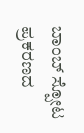ಬಾಂಬ್ ಸ್ಪೋಟ ಪ್ರಕರಣದ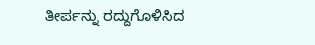ತೀರ್ಪನ್ನು ರದ್ದುಗೊಳಿಸಿದ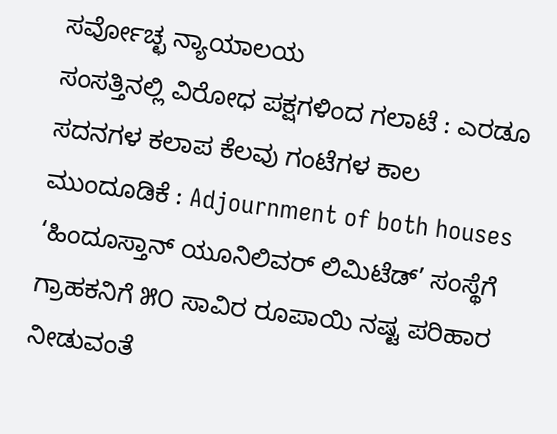ಸರ್ವೋಚ್ಛ ನ್ಯಾಯಾಲಯ
ಸಂಸತ್ತಿನಲ್ಲಿ ವಿರೋಧ ಪಕ್ಷಗಳಿಂದ ಗಲಾಟೆ : ಎರಡೂ ಸದನಗಳ ಕಲಾಪ ಕೆಲವು ಗಂಟೆಗಳ ಕಾಲ ಮುಂದೂಡಿಕೆ : Adjournment of both houses
‘ಹಿಂದೂಸ್ತಾನ್ ಯೂನಿಲಿವರ್ ಲಿಮಿಟೆಡ್’ ಸಂಸ್ಥೆಗೆ ಗ್ರಾಹಕನಿಗೆ ೫೦ ಸಾವಿರ ರೂಪಾಯಿ ನಷ್ಟ ಪರಿಹಾರ ನೀಡುವಂತೆ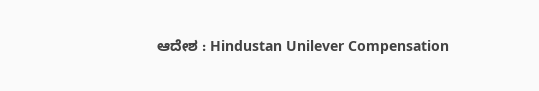ಆದೇಶ : Hindustan Unilever Compensation